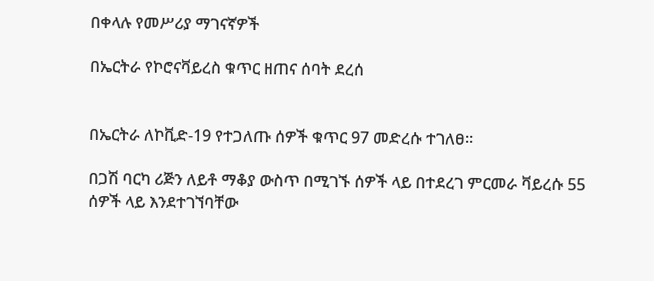በቀላሉ የመሥሪያ ማገናኛዎች

በኤርትራ የኮሮናቫይረስ ቁጥር ዘጠና ሰባት ደረሰ


በኤርትራ ለኮቪድ-19 የተጋለጡ ሰዎች ቁጥር 97 መድረሱ ተገለፀ።

በጋሽ ባርካ ሪጅን ለይቶ ማቆያ ውስጥ በሚገኙ ሰዎች ላይ በተደረገ ምርመራ ቫይረሱ 55 ሰዎች ላይ እንደተገኘባቸው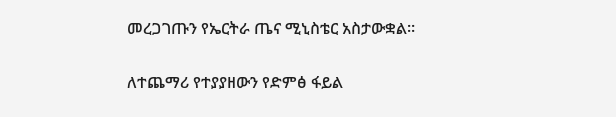መረጋገጡን የኤርትራ ጤና ሚኒስቴር አስታውቋል።

ለተጨማሪ የተያያዘውን የድምፅ ፋይል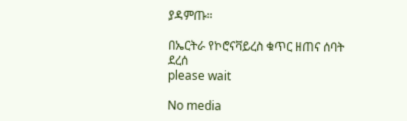ያዳምጡ።

በኤርትራ የኮሮናቫይረስ ቁጥር ዘጠና ሰባት ደረሰ
please wait

No media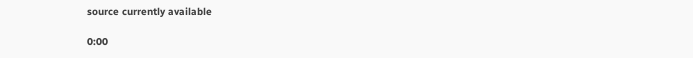source currently available

0:00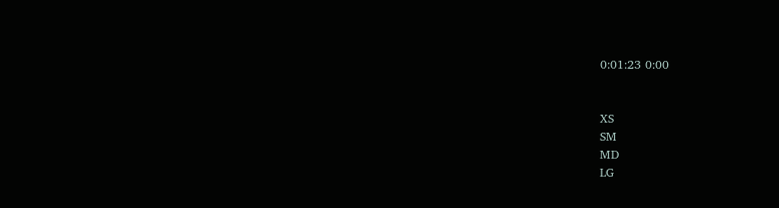0:01:23 0:00


XS
SM
MD
LG